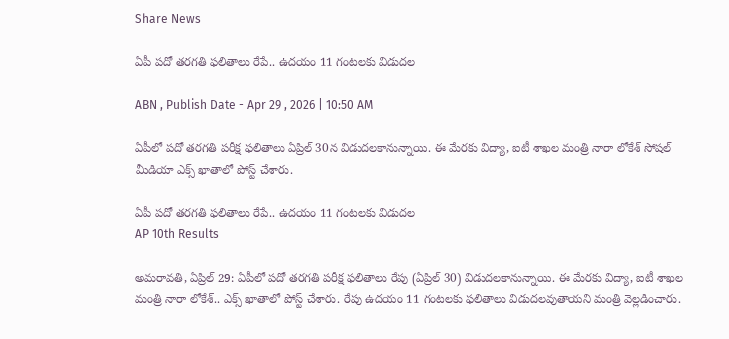Share News

ఏపీ పదో తరగతి ఫలితాలు రేపే.. ఉదయం 11 గంటలకు విడుదల

ABN , Publish Date - Apr 29 , 2026 | 10:50 AM

ఏపీలో పదో తరగతి పరీక్ష ఫలితాలు ఏప్రిల్ 30న విడుదలకానున్నాయి. ఈ మేరకు విద్యా, ఐటీ శాఖల మంత్రి నారా లోకేశ్ సోషల్ మీడియా ఎక్స్‌ ఖాతాలో పోస్ట్ చేశారు.

ఏపీ పదో తరగతి ఫలితాలు రేపే.. ఉదయం 11 గంటలకు విడుదల
AP 10th Results

అమరావతి, ఏప్రిల్ 29: ఏపీలో పదో తరగతి పరీక్ష ఫలితాలు రేపు (ఏప్రిల్ 30) విడుదలకానున్నాయి. ఈ మేరకు విద్యా, ఐటీ శాఖల మంత్రి నారా లోకేశ్.. ఎక్స్‌ ఖాతాలో పోస్ట్ చేశారు. రేపు ఉదయం 11 గంటలకు ఫలితాలు విడుదలవుతాయని మంత్రి వెల్లడించారు.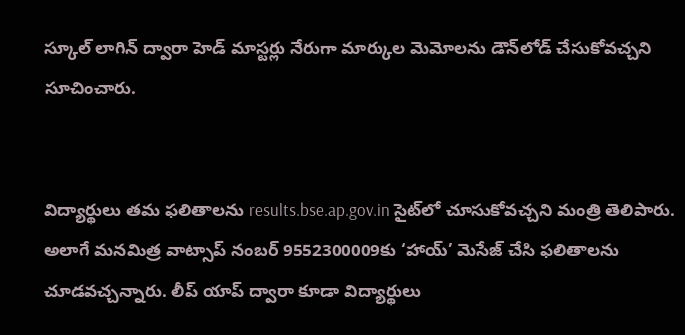స్కూల్ లాగిన్ ద్వారా హెడ్ మాస్టర్లు నేరుగా మార్కుల మెమోలను డౌన్‌లోడ్ చేసుకోవచ్చని సూచించారు.


విద్యార్థులు తమ ఫలితాలను results.bse.ap.gov.in సైట్‌లో చూసుకోవచ్చని మంత్రి తెలిపారు. అలాగే మనమిత్ర వాట్సాప్ నంబర్ 9552300009కు ‘హాయ్’ మెసేజ్ చేసి ఫలితాలను చూడవచ్చన్నారు. లీప్ యాప్ ద్వారా కూడా విద్యార్థులు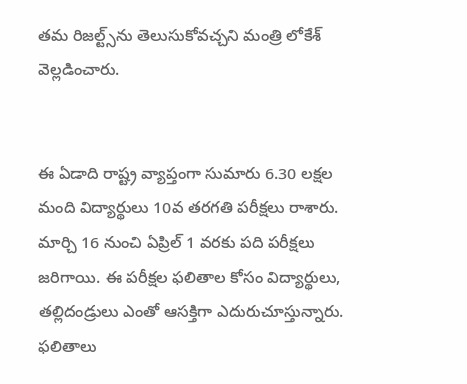తమ రిజల్ట్స్‌ను తెలుసుకోవచ్చని మంత్రి లోకేశ్ వెల్లడించారు.


ఈ ఏడాది రాష్ట్ర వ్యాప్తంగా సుమారు 6.30 లక్షల మంది విద్యార్థులు 10వ తరగతి పరీక్షలు రాశారు. మార్చి 16 నుంచి ఏప్రిల్ 1 వరకు పది పరీక్షలు జరిగాయి. ఈ పరీక్షల ఫలితాల కోసం విద్యార్థులు, తల్లిదండ్రులు ఎంతో ఆసక్తిగా ఎదురుచూస్తున్నారు. ఫలితాలు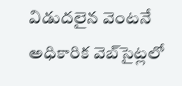విడుదలైన వెంటనే అధికారిక వెబ్‌సైట్లలో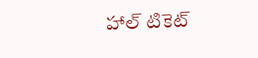హాల్ టికెట్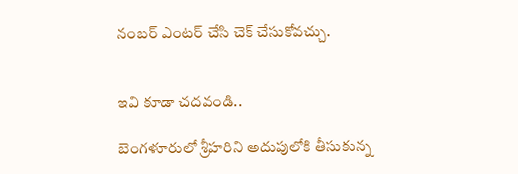నంబర్ ఎంటర్ చేసి చెక్ చేసుకోవచ్చు.


ఇవి కూడా చదవండి..

బెంగళూరులో శ్రీహరిని అదుపులోకి తీసుకున్న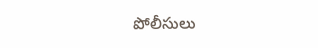పోలీసులు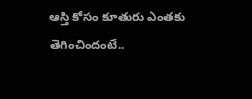ఆస్తి కోసం కూతురు ఎంతకు తెగించిందంటే..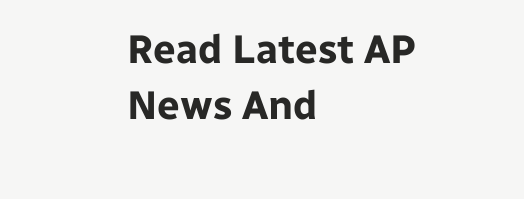Read Latest AP News And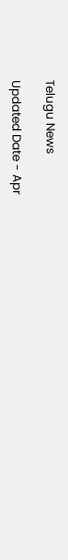Telugu News

Updated Date - Apr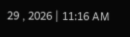29 , 2026 | 11:16 AM